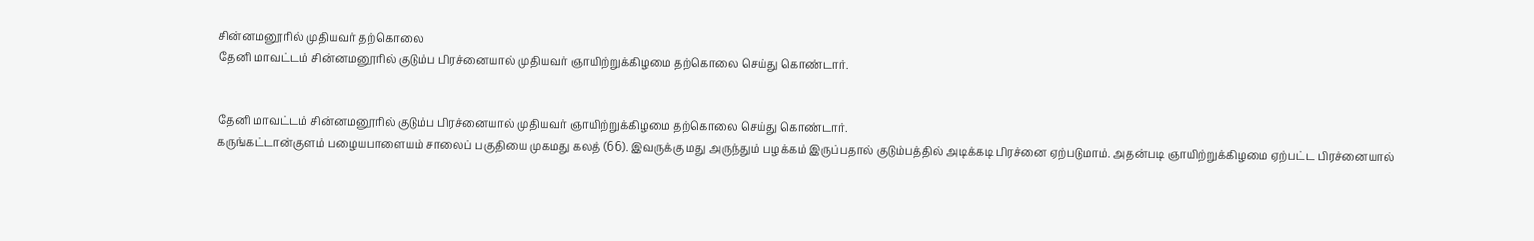சின்னமனூரில் முதியவர் தற்கொலை
தேனி மாவட்டம் சின்னமனூரில் குடும்ப பிரச்னையால் முதியவர் ஞாயிற்றுக்கிழமை தற்கொலை செய்து கொண்டார்.


தேனி மாவட்டம் சின்னமனூரில் குடும்ப பிரச்னையால் முதியவர் ஞாயிற்றுக்கிழமை தற்கொலை செய்து கொண்டார்.
கருங்கட்டான்குளம் பழையபாளையம் சாலைப் பகுதியை முகமது கலத் (66). இவருக்கு மது அருந்தும் பழக்கம் இருப்பதால் குடும்பத்தில் அடிக்கடி பிரச்னை ஏற்படுமாம். அதன்படி ஞாயிற்றுக்கிழமை ஏற்பட்ட பிரச்னையால்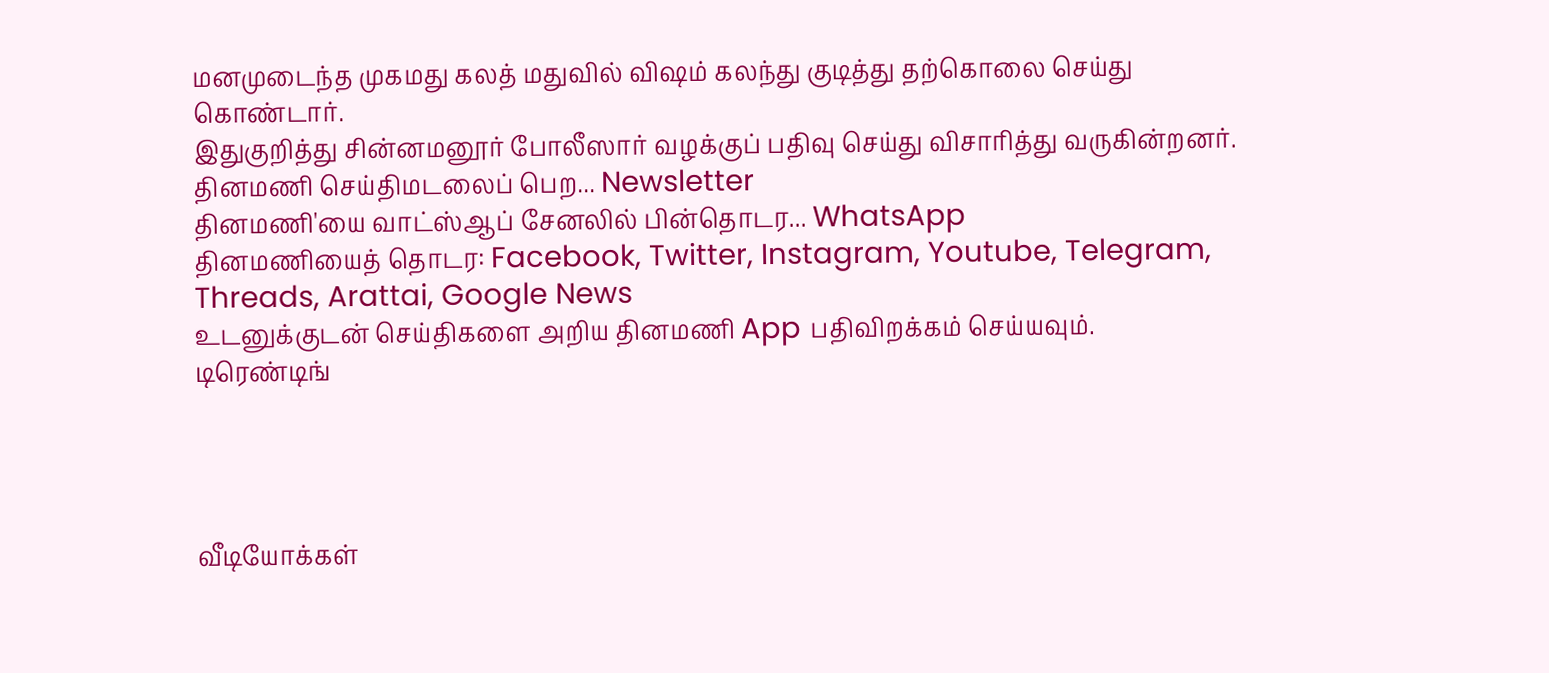மனமுடைந்த முகமது கலத் மதுவில் விஷம் கலந்து குடித்து தற்கொலை செய்து கொண்டார்.
இதுகுறித்து சின்னமனூர் போலீஸார் வழக்குப் பதிவு செய்து விசாரித்து வருகின்றனர்.
தினமணி செய்திமடலைப் பெற... Newsletter
தினமணி'யை வாட்ஸ்ஆப் சேனலில் பின்தொடர... WhatsApp
தினமணியைத் தொடர: Facebook, Twitter, Instagram, Youtube, Telegram, Threads, Arattai, Google News
உடனுக்குடன் செய்திகளை அறிய தினமணி App பதிவிறக்கம் செய்யவும்.
டிரெண்டிங்




வீடியோக்கள்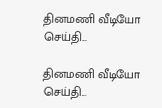தினமணி வீடியோ செய்தி...

தினமணி வீடியோ செய்தி...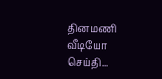தினமணி வீடியோ செய்தி...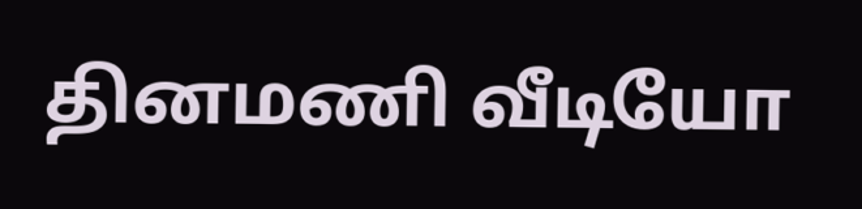தினமணி வீடியோ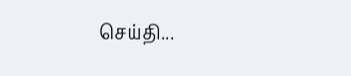செய்தி...